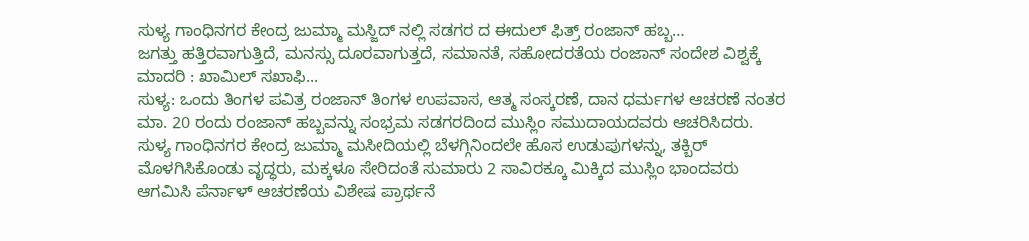ಸುಳ್ಯ ಗಾಂಧಿನಗರ ಕೇಂದ್ರ ಜುಮ್ಮಾ ಮಸ್ಜಿದ್ ನಲ್ಲಿ ಸಡಗರ ದ ಈದುಲ್ ಫಿತ್ರ್ ರಂಜಾನ್ ಹಬ್ಬ…
ಜಗತ್ತು ಹತ್ತಿರವಾಗುತ್ತಿದೆ, ಮನಸ್ಸು ದೂರವಾಗುತ್ತದೆ, ಸಮಾನತೆ, ಸಹೋದರತೆಯ ರಂಜಾನ್ ಸಂದೇಶ ವಿಶ್ವಕ್ಕೆ ಮಾದರಿ : ಖಾಮಿಲ್ ಸಖಾಫಿ...
ಸುಳ್ಯ: ಒಂದು ತಿಂಗಳ ಪವಿತ್ರ ರಂಜಾನ್ ತಿಂಗಳ ಉಪವಾಸ, ಆತ್ಮ ಸಂಸ್ಕರಣೆ, ದಾನ ಧರ್ಮಗಳ ಆಚರಣೆ ನಂತರ ಮಾ. 20 ರಂದು ರಂಜಾನ್ ಹಬ್ಬವನ್ನು ಸಂಭ್ರಮ ಸಡಗರದಿಂದ ಮುಸ್ಲಿಂ ಸಮುದಾಯದವರು ಆಚರಿಸಿದರು.
ಸುಳ್ಯ ಗಾಂಧಿನಗರ ಕೇಂದ್ರ ಜುಮ್ಮಾ ಮಸೀದಿಯಲ್ಲಿ ಬೆಳಗ್ಗಿನಿಂದಲೇ ಹೊಸ ಉಡುಪುಗಳನ್ನು, ತಕ್ಬಿರ್ ಮೊಳಗಿಸಿಕೊಂಡು ವೃದ್ಧರು, ಮಕ್ಕಳೂ ಸೇರಿದಂತೆ ಸುಮಾರು 2 ಸಾವಿರಕ್ಕೂ ಮಿಕ್ಕಿದ ಮುಸ್ಲಿಂ ಭಾಂದವರು ಆಗಮಿಸಿ ಪೆರ್ನಾಳ್ ಆಚರಣೆಯ ವಿಶೇಷ ಪ್ರಾರ್ಥನೆ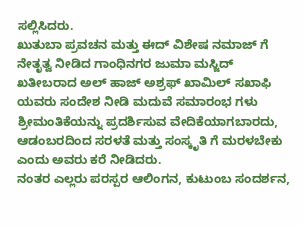ಸಲ್ಲಿಸಿದರು.
ಖುತುಬಾ ಪ್ರವಚನ ಮತ್ತು ಈದ್ ವಿಶೇಷ ನಮಾಜ್ ಗೆ ನೇತೃತ್ವ ನೀಡಿದ ಗಾಂಧಿನಗರ ಜುಮಾ ಮಸ್ಜಿದ್ ಖತೀಬರಾದ ಅಲ್ ಹಾಜ್ ಅಶ್ರಫ್ ಖಾಮಿಲ್ ಸಖಾಫಿ ಯವರು ಸಂದೇಶ ನೀಡಿ ಮದುವೆ ಸಮಾರಂಭ ಗಳು ಶ್ರೀಮಂತಿಕೆಯನ್ನು ಪ್ರದರ್ಶಿಸುವ ವೇದಿಕೆಯಾಗಬಾರದು, ಆಡಂಬರದಿಂದ ಸರಳತೆ ಮತ್ತು ಸಂಸ್ಕೃತಿ ಗೆ ಮರಳಬೇಕು ಎಂದು ಅವರು ಕರೆ ನೀಡಿದರು.
ನಂತರ ಎಲ್ಲರು ಪರಸ್ಪರ ಆಲಿಂಗನ, ಕುಟುಂಬ ಸಂದರ್ಶನ,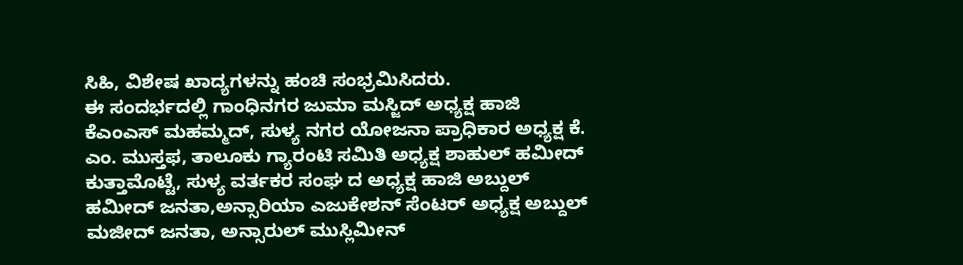ಸಿಹಿ, ವಿಶೇಷ ಖಾದ್ಯಗಳನ್ನು ಹಂಚಿ ಸಂಭ್ರಮಿಸಿದರು.
ಈ ಸಂದರ್ಭದಲ್ಲಿ ಗಾಂಧಿನಗರ ಜುಮಾ ಮಸ್ಜಿದ್ ಅಧ್ಯಕ್ಷ ಹಾಜಿ ಕೆಎಂಎಸ್ ಮಹಮ್ಮದ್, ಸುಳ್ಯ ನಗರ ಯೋಜನಾ ಪ್ರಾಧಿಕಾರ ಅಧ್ಯಕ್ಷ ಕೆ. ಎಂ. ಮುಸ್ತಫ, ತಾಲೂಕು ಗ್ಯಾರಂಟಿ ಸಮಿತಿ ಅಧ್ಯಕ್ಷ ಶಾಹುಲ್ ಹಮೀದ್ ಕುತ್ತಾಮೊಟ್ಟೆ, ಸುಳ್ಯ ವರ್ತಕರ ಸಂಘ ದ ಅಧ್ಯಕ್ಷ ಹಾಜಿ ಅಬ್ದುಲ್ ಹಮೀದ್ ಜನತಾ,ಅನ್ಸಾರಿಯಾ ಎಜುಕೇಶನ್ ಸೆಂಟರ್ ಅಧ್ಯಕ್ಷ ಅಬ್ದುಲ್ ಮಜೀದ್ ಜನತಾ, ಅನ್ಸಾರುಲ್ ಮುಸ್ಲಿಮೀನ್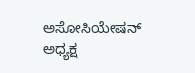ಅಸೋಸಿಯೇಷನ್ ಅಧ್ಯಕ್ಷ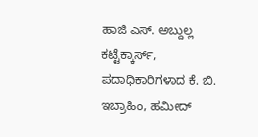ಹಾಜಿ ಎಸ್. ಅಬ್ದುಲ್ಲ ಕಟ್ಟೆಕ್ಕಾರ್ಸ್, ಪದಾಧಿಕಾರಿಗಳಾದ ಕೆ. ಬಿ. ಇಬ್ರಾಹಿಂ, ಹಮೀದ್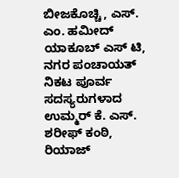ಬೀಜಕೊಚ್ಚಿ, ಎಸ್. ಎಂ. ಹಮೀದ್ ಯಾಕೂಬ್ ಎಸ್ ಟಿ, ನಗರ ಪಂಚಾಯತ್ ನಿಕಟ ಪೂರ್ವ ಸದಸ್ಯರುಗಳಾದ ಉಮ್ಮರ್ ಕೆ. ಎಸ್. ಶರೀಫ್ ಕಂಠಿ, ರಿಯಾಜ್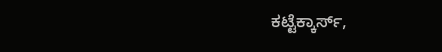ಕಟ್ಟೆಕ್ಕಾರ್ಸ್,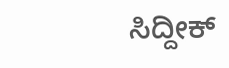ಸಿದ್ದೀಕ್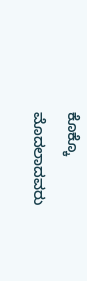ಕೊಕ್ಕೊ ಮೊದಲಾದವರು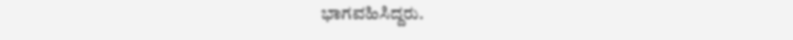ಭಾಗವಹಿಸಿದ್ದರು.